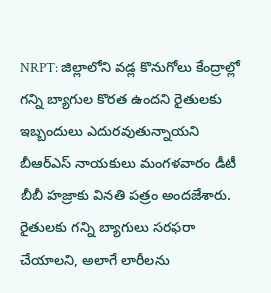NRPT: జిల్లాలోని వడ్ల కొనుగోలు కేంద్రాల్లో గన్ని బ్యాగుల కొరత ఉందని రైతులకు ఇబ్బందులు ఎదురవుతున్నాయని బీఆర్ఎస్ నాయకులు మంగళవారం డీటీ బీబీ హజ్రాకు వినతి పత్రం అందజేశారు. రైతులకు గన్ని బ్యాగులు సరఫరా చేయాలని, అలాగే లారీలను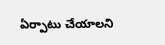ఏర్పాటు చేయాలని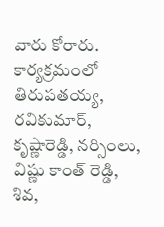వారు కోరారు. కార్యక్రమంలో తిరుపతయ్య, రవికుమార్, కృష్ణారెడ్డి, నర్సింలు, విష్ణు కాంత్ రెడ్డి, శివ,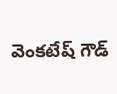వెంకటేష్ గౌడ్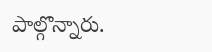పాల్గొన్నారు.